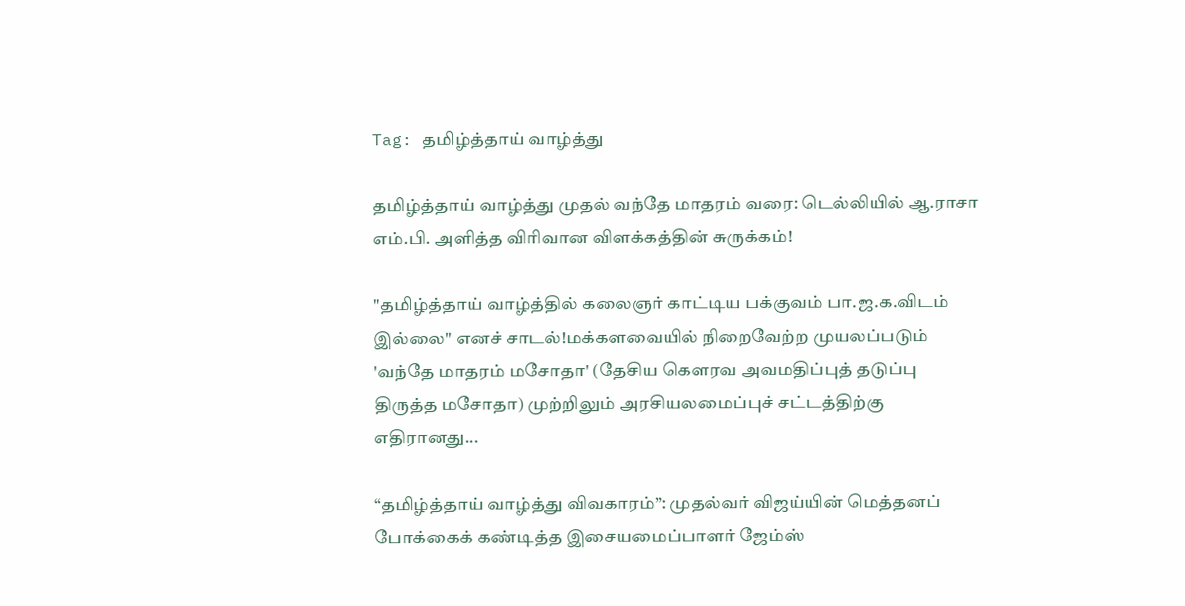Tag: தமிழ்த்தாய் வாழ்த்து

தமிழ்த்தாய் வாழ்த்து முதல் வந்தே மாதரம் வரை: டெல்லியில் ஆ.ராசா எம்.பி. அளித்த விரிவான விளக்கத்தின் சுருக்கம்!

"தமிழ்த்தாய் வாழ்த்தில் கலைஞர் காட்டிய பக்குவம் பா.ஜ.க.விடம் இல்லை" எனச் சாடல்!மக்களவையில் நிறைவேற்ற முயலப்படும் 'வந்தே மாதரம் மசோதா' (தேசிய கௌரவ அவமதிப்புத் தடுப்பு திருத்த மசோதா) முற்றிலும் அரசியலமைப்புச் சட்டத்திற்கு எதிரானது...

“தமிழ்த்தாய் வாழ்த்து விவகாரம்”: முதல்வர் விஜய்யின் மெத்தனப் போக்கைக் கண்டித்த இசையமைப்பாளர் ஜேம்ஸ்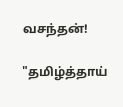வசந்தன்!

"தமிழ்த்தாய்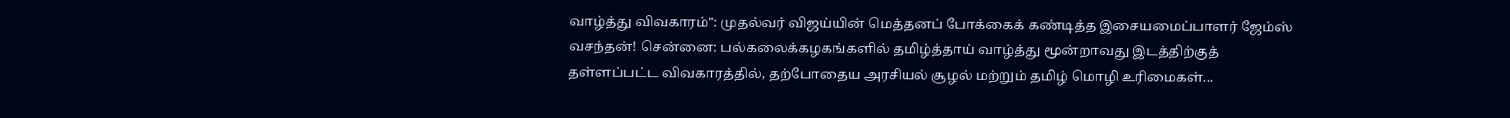வாழ்த்து விவகாரம்": முதல்வர் விஜய்யின் மெத்தனப் போக்கைக் கண்டித்த இசையமைப்பாளர் ஜேம்ஸ் வசந்தன்! சென்னை: பல்கலைக்கழகங்களில் தமிழ்த்தாய் வாழ்த்து மூன்றாவது இடத்திற்குத் தள்ளப்பட்ட விவகாரத்தில், தற்போதைய அரசியல் சூழல் மற்றும் தமிழ் மொழி உரிமைகள்...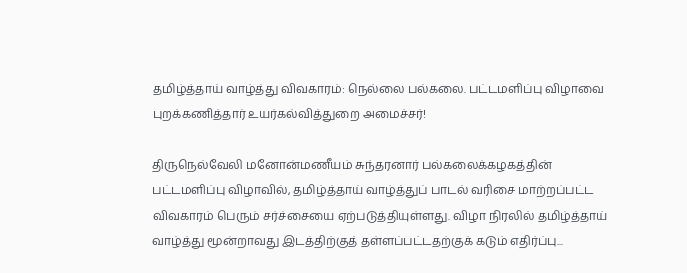தமிழ்த்தாய் வாழ்த்து விவகாரம்: நெல்லை பல்கலை. பட்டமளிப்பு விழாவை புறக்கணித்தார் உயர்கல்வித்துறை அமைச்சர்!

திருநெல்வேலி மனோன்மணீயம் சுந்தரனார் பல்கலைக்கழகத்தின் பட்டமளிப்பு விழாவில், தமிழ்த்தாய் வாழ்த்துப் பாடல் வரிசை மாற்றப்பட்ட விவகாரம் பெரும் சர்ச்சையை ஏற்படுத்தியுள்ளது. விழா நிரலில் தமிழ்த்தாய் வாழ்த்து மூன்றாவது இடத்திற்குத் தள்ளப்பட்டதற்குக் கடும் எதிர்ப்பு...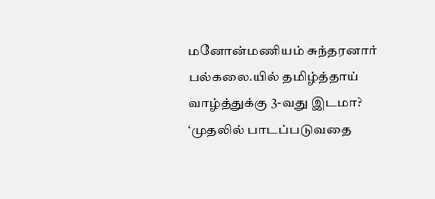மனோன்மணியம் சுந்தரனார் பல்கலை.யில் தமிழ்த்தாய் வாழ்த்துக்கு 3-வது இடமா? ‘முதலில் பாடப்படுவதை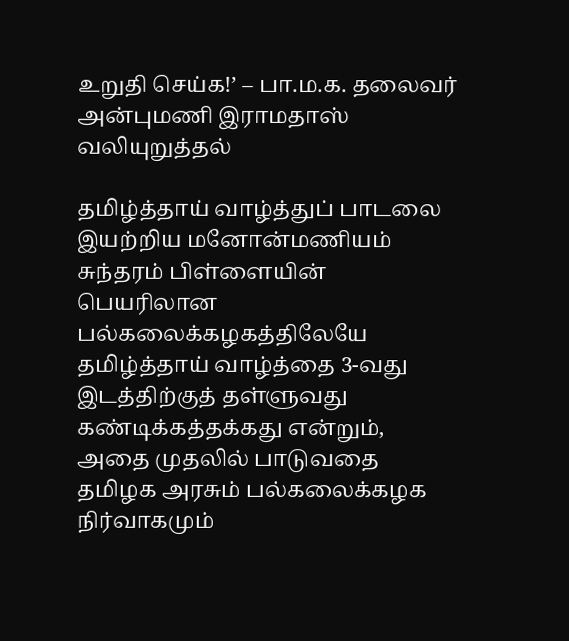உறுதி செய்க!’ – பா.ம.க. தலைவர் அன்புமணி இராமதாஸ் வலியுறுத்தல்

தமிழ்த்தாய் வாழ்த்துப் பாடலை இயற்றிய மனோன்மணியம் சுந்தரம் பிள்ளையின் பெயரிலான பல்கலைக்கழகத்திலேயே தமிழ்த்தாய் வாழ்த்தை 3-வது இடத்திற்குத் தள்ளுவது கண்டிக்கத்தக்கது என்றும், அதை முதலில் பாடுவதை தமிழக அரசும் பல்கலைக்கழக நிர்வாகமும்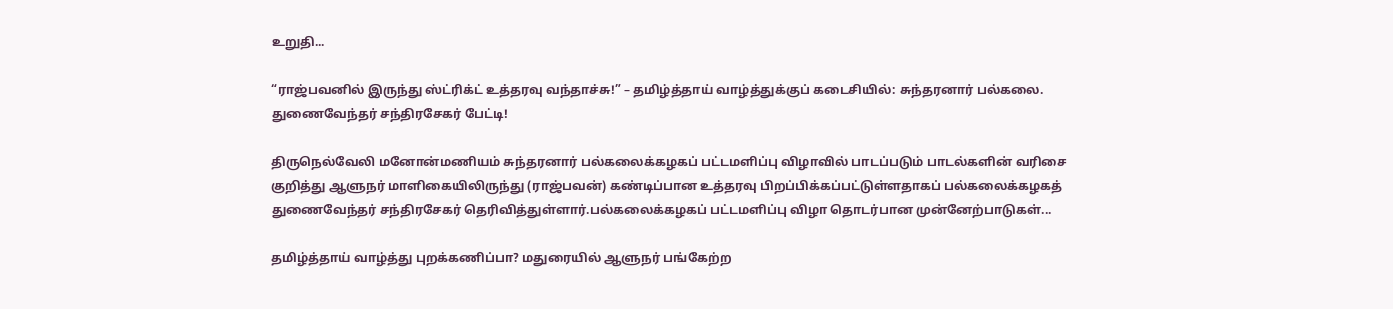உறுதி...

“ராஜ்பவனில் இருந்து ஸ்ட்ரிக்ட் உத்தரவு வந்தாச்சு!” – தமிழ்த்தாய் வாழ்த்துக்குப் கடைசியில்: சுந்தரனார் பல்கலை. துணைவேந்தர் சந்திரசேகர் பேட்டி!

திருநெல்வேலி மனோன்மணியம் சுந்தரனார் பல்கலைக்கழகப் பட்டமளிப்பு விழாவில் பாடப்படும் பாடல்களின் வரிசை குறித்து ஆளுநர் மாளிகையிலிருந்து (ராஜ்பவன்) கண்டிப்பான உத்தரவு பிறப்பிக்கப்பட்டுள்ளதாகப் பல்கலைக்கழகத் துணைவேந்தர் சந்திரசேகர் தெரிவித்துள்ளார்.பல்கலைக்கழகப் பட்டமளிப்பு விழா தொடர்பான முன்னேற்பாடுகள்...

தமிழ்த்தாய் வாழ்த்து புறக்கணிப்பா? மதுரையில் ஆளுநர் பங்கேற்ற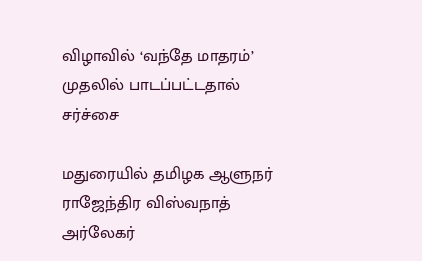விழாவில் ‘வந்தே மாதரம்’ முதலில் பாடப்பட்டதால் சர்ச்சை

மதுரையில் தமிழக ஆளுநர் ராஜேந்திர விஸ்வநாத் அர்லேகர்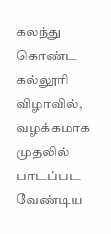கலந்து கொண்ட கல்லூரி விழாவில், வழக்கமாக முதலில் பாடப்பட வேண்டிய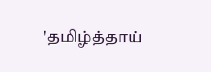'தமிழ்த்தாய்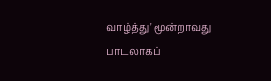வாழ்த்து' மூன்றாவது பாடலாகப்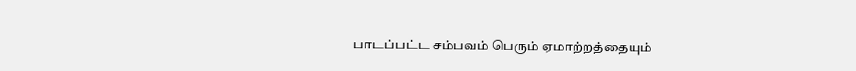பாடப்பட்ட சம்பவம் பெரும் ஏமாற்றத்தையும்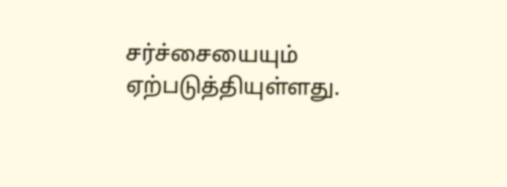சர்ச்சையையும் ஏற்படுத்தியுள்ளது.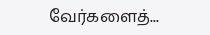வேர்களைத்...